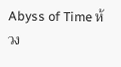Abyss of Time ห้วง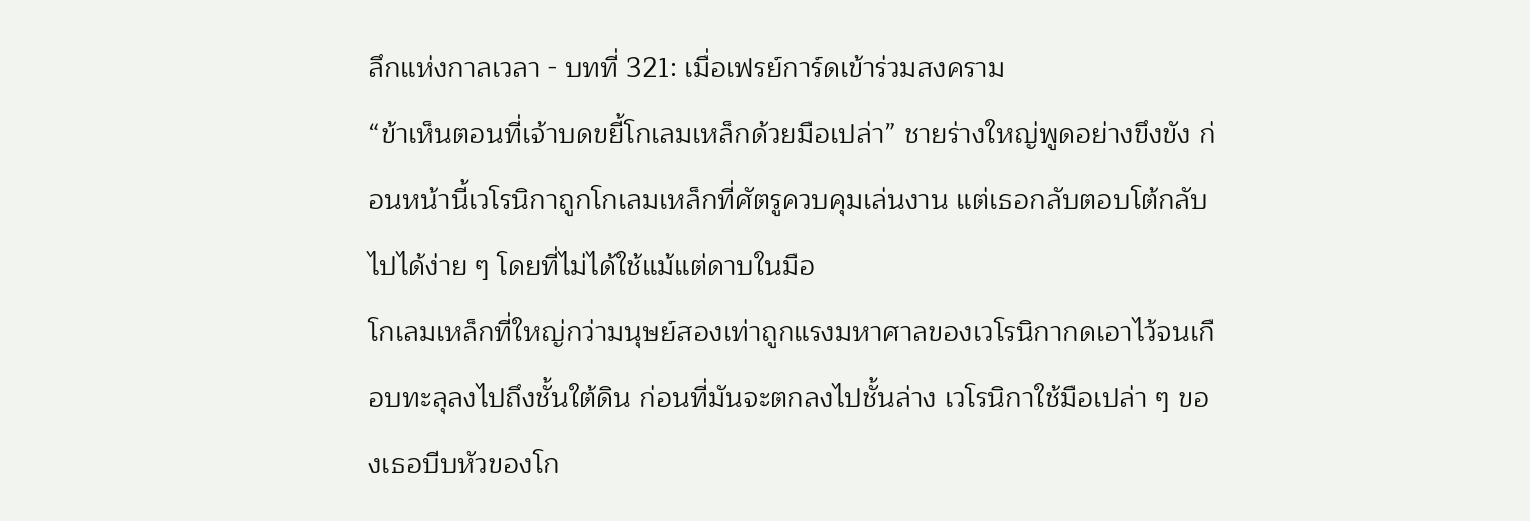ลึกแห่งกาลเวลา - บทที่ 321: เมื่อเฟรย์การ์ดเข้าร่วมสงคราม
“ข้าเห็นตอนที่เจ้าบดขยี้โกเลมเหล็กด้วยมือเปล่า” ชายร่างใหญ่พูดอย่างขึงขัง ก่อนหน้านี้เวโรนิกาถูกโกเลมเหล็กที่ศัตรูควบคุมเล่นงาน แต่เธอกลับตอบโต้กลับไปได้ง่าย ๆ โดยที่ไม่ได้ใช้แม้แต่ดาบในมือ
โกเลมเหล็กที่ใหญ่กว่ามนุษย์สองเท่าถูกแรงมหาศาลของเวโรนิกากดเอาไว้จนเกือบทะลุลงไปถึงชั้นใต้ดิน ก่อนที่มันจะตกลงไปชั้นล่าง เวโรนิกาใช้มือเปล่า ๆ ของเธอบีบหัวของโก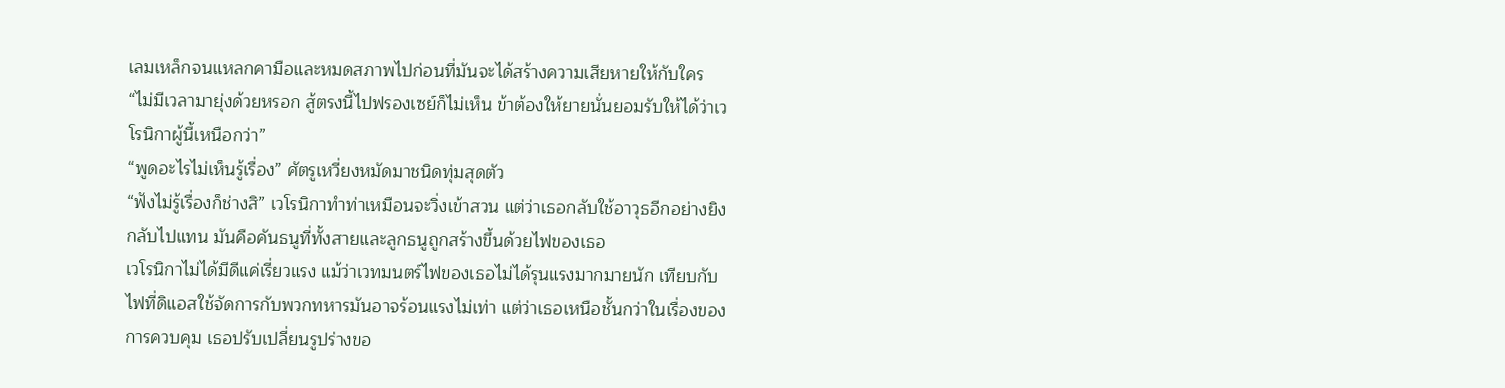เลมเหล็กจนแหลกคามือและหมดสภาพไปก่อนที่มันจะได้สร้างความเสียหายให้กับใคร
“ไม่มีเวลามายุ่งด้วยหรอก สู้ตรงนี้ไปฟรองเซย์ก็ไม่เห็น ข้าต้องให้ยายนั่นยอมรับให้ได้ว่าเวโรนิกาผู้นี้เหนือกว่า”
“พูดอะไรไม่เห็นรู้เรื่อง” ศัตรูเหวี่ยงหมัดมาชนิดทุ่มสุดตัว
“ฟังไม่รู้เรื่องก็ช่างสิ” เวโรนิกาทำท่าเหมือนจะวิ่งเข้าสวน แต่ว่าเธอกลับใช้อาวุธอีกอย่างยิงกลับไปแทน มันคือคันธนูที่ทั้งสายและลูกธนูถูกสร้างขึ้นด้วยไฟของเธอ
เวโรนิกาไม่ได้มีดีแค่เรี่ยวแรง แม้ว่าเวทมนตร์ไฟของเธอไม่ได้รุนแรงมากมายนัก เทียบกับไฟที่ดิแอสใช้จัดการกับพวกทหารมันอาจร้อนแรงไม่เท่า แต่ว่าเธอเหนือชั้นกว่าในเรื่องของการควบคุม เธอปรับเปลี่ยนรูปร่างขอ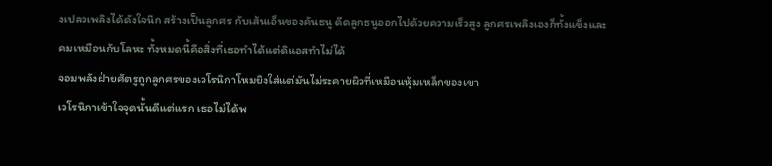งเปลวเพลิงได้ดังใจนึก สร้างเป็นลูกศร กับเส้นเอ็นของคันธนู ดีดลูกธนูออกไปด้วยความเร็วสูง ลูกศรเพลิงเองก็ทั้งแข็งและคมเหมือนกับโลหะ ทั้งหมดนี้คือสิ่งที่เธอทำได้แต่ดิแอสทำไม่ได้
จอมพลังฝ่ายศัตรูถูกลูกศรของเวโรนิกาโหมยิงใส่แต่มันไม่ระคายผิวที่เหมือนหุ้มเหล็กของเขา
เวโรนิกาเข้าใจจุดนั้นดีแต่แรก เธอไม่ได้พ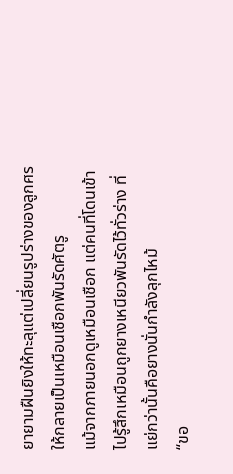ยายามฝืนยิงให้ทะลุแต่เปลี่ยนรูปร่างของลูกศรให้กลายเป็นเหมือนเชือกพันรัดศัตรู
แม้จากภายนอกดูเหมือนเชือก แต่คนที่โดนเข้าไปรู้สึกเหมือนถูกยางเหนียวพันรัดไว้ทั่วร่าง ที่แย่กว่านั้นคือยางนั่นกำลังลุกไหม้
“ขอ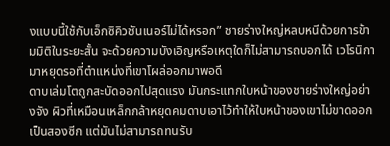งแบบนี้ใช้กับเอ็กซิคิวชันเนอร์ไม่ได้หรอก” ชายร่างใหญ่หลบหนีด้วยการข้ามมิติในระยะสั้น จะด้วยความบังเอิญหรือเหตุใดก็ไม่สามารถบอกได้ เวโรนิกามาหยุดรอที่ตำแหน่งที่เขาโผล่ออกมาพอดี
ดาบเล่มโตถูกสะบัดออกไปสุดแรง มันกระแทกใบหน้าของชายร่างใหญ่อย่างจัง ผิวที่เหมือนเหล็กกล้าหยุดคมดาบเอาไว้ทำให้ใบหน้าของเขาไม่ขาดออกเป็นสองซีก แต่มันไม่สามารถทนรับ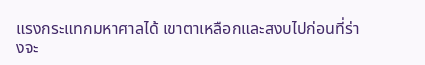แรงกระแทกมหาศาลได้ เขาตาเหลือกและสงบไปก่อนที่ร่างจะ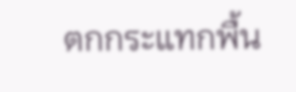ตกกระแทกพื้น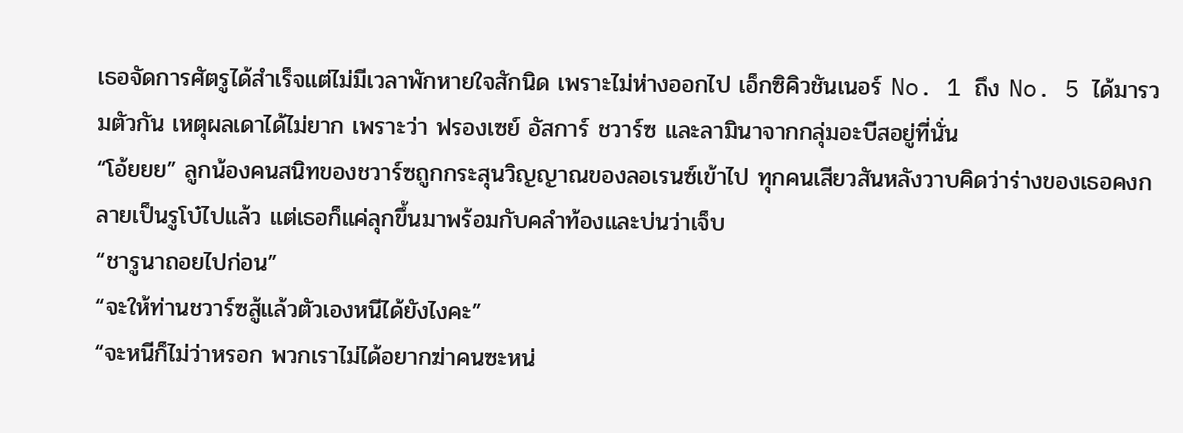เธอจัดการศัตรูได้สำเร็จแต่ไม่มีเวลาพักหายใจสักนิด เพราะไม่ห่างออกไป เอ็กซิคิวชันเนอร์ No. 1 ถึง No. 5 ได้มารวมตัวกัน เหตุผลเดาได้ไม่ยาก เพราะว่า ฟรองเซย์ อัสการ์ ชวาร์ซ และลามินาจากกลุ่มอะบีสอยู่ที่นั่น
“โอ้ยยย” ลูกน้องคนสนิทของชวาร์ซถูกกระสุนวิญญาณของลอเรนซ์เข้าไป ทุกคนเสียวสันหลังวาบคิดว่าร่างของเธอคงกลายเป็นรูโบ๋ไปแล้ว แต่เธอก็แค่ลุกขึ้นมาพร้อมกับคลำท้องและบ่นว่าเจ็บ
“ชารูนาถอยไปก่อน”
“จะให้ท่านชวาร์ซสู้แล้วตัวเองหนีได้ยังไงคะ”
“จะหนีก็ไม่ว่าหรอก พวกเราไม่ได้อยากฆ่าคนซะหน่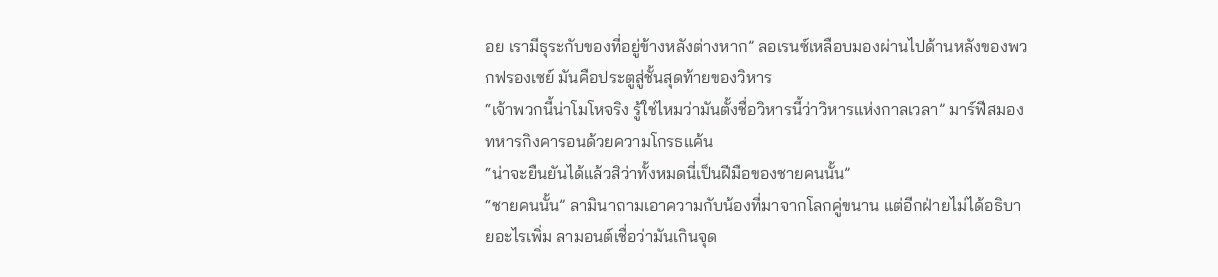อย เรามีธุระกับของที่อยู่ข้างหลังต่างหาก” ลอเรนซ์เหลือบมองผ่านไปด้านหลังของพวกฟรองเซย์ มันคือประตูสู่ชั้นสุดท้ายของวิหาร
“เจ้าพวกนี้น่าโมโหจริง รู้ใช่ไหมว่ามันตั้งชื่อวิหารนี้ว่าวิหารแห่งกาลเวลา” มาร์ฟีสมองทหารกิงคารอนด้วยความโกรธแค้น
“น่าจะยืนยันได้แล้วสิว่าทั้งหมดนี่เป็นฝีมือของชายคนนั้น”
“ชายคนนั้น” ลามินาถามเอาความกับน้องที่มาจากโลกคู่ขนาน แต่อีกฝ่ายไม่ได้อธิบายอะไรเพิ่ม ลามอนต์เชื่อว่ามันเกินจุด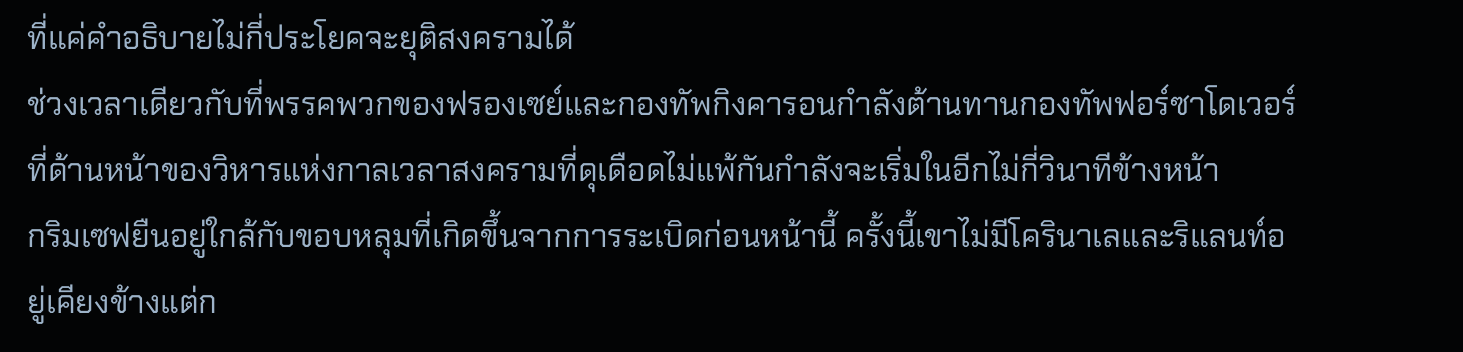ที่แค่คำอธิบายไม่กี่ประโยคจะยุติสงครามได้
ช่วงเวลาเดียวกับที่พรรคพวกของฟรองเซย์และกองทัพกิงคารอนกำลังต้านทานกองทัพฟอร์ซาโดเวอร์ ที่ด้านหน้าของวิหารแห่งกาลเวลาสงครามที่ดุเดือดไม่แพ้กันกำลังจะเริ่มในอีกไม่กี่วินาทีข้างหน้า
กริมเซฟยืนอยู่ใกล้กับขอบหลุมที่เกิดขึ้นจากการระเบิดก่อนหน้านี้ ครั้งนี้เขาไม่มีโครินาเลและริแลนท์อยู่เคียงข้างแต่ก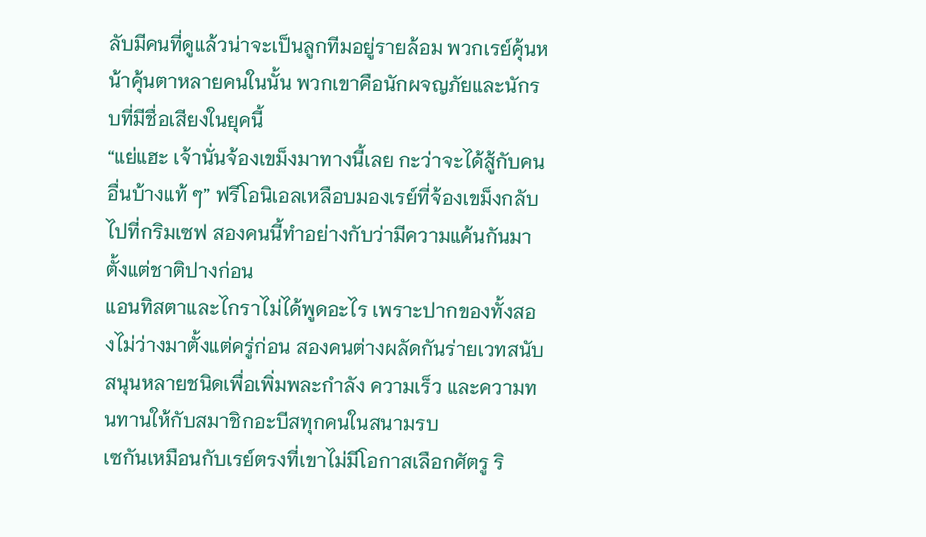ลับมีคนที่ดูแล้วน่าจะเป็นลูกทีมอยู่รายล้อม พวกเรย์คุ้นหน้าคุ้นตาหลายคนในนั้น พวกเขาคือนักผจญภัยและนักรบที่มีชื่อเสียงในยุคนี้
“แย่แฮะ เจ้านั่นจ้องเขม็งมาทางนี้เลย กะว่าจะได้สู้กับคนอื่นบ้างแท้ ๆ” ฟรีโอนิเอลเหลือบมองเรย์ที่จ้องเขม็งกลับไปที่กริมเซฟ สองคนนี้ทำอย่างกับว่ามีความแค้นกันมาตั้งแต่ชาติปางก่อน
แอนทิสตาและไกราไม่ได้พูดอะไร เพราะปากของทั้งสองไม่ว่างมาตั้งแต่ครู่ก่อน สองคนต่างผลัดกันร่ายเวทสนับสนุนหลายชนิดเพื่อเพิ่มพละกำลัง ความเร็ว และความทนทานให้กับสมาชิกอะบีสทุกคนในสนามรบ
เซกันเหมือนกับเรย์ตรงที่เขาไม่มีโอกาสเลือกศัตรู ริ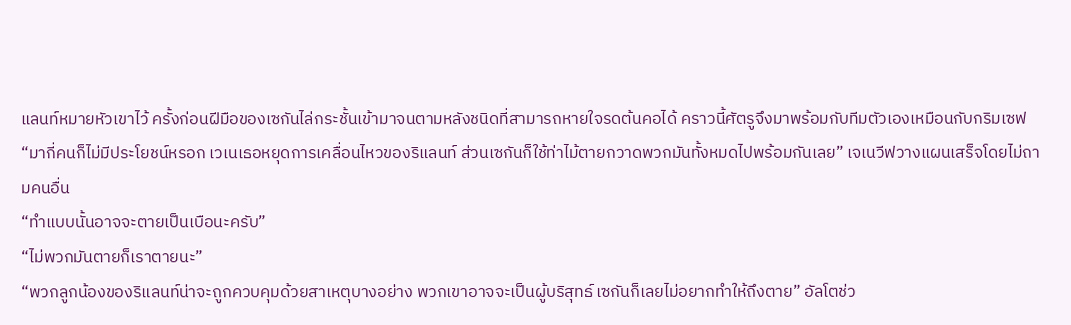แลนท์หมายหัวเขาไว้ ครั้งก่อนฝีมือของเซกันไล่กระชั้นเข้ามาจนตามหลังชนิดที่สามารถหายใจรดต้นคอได้ คราวนี้ศัตรูจึงมาพร้อมกับทีมตัวเองเหมือนกับกริมเซฟ
“มากี่คนก็ไม่มีประโยชน์หรอก เวเนเธอหยุดการเคลื่อนไหวของริแลนท์ ส่วนเซกันก็ใช้ท่าไม้ตายกวาดพวกมันทั้งหมดไปพร้อมกันเลย” เจเนวีฟวางแผนเสร็จโดยไม่ถามคนอื่น
“ทำแบบนั้นอาจจะตายเป็นเบือนะครับ”
“ไม่พวกมันตายก็เราตายนะ”
“พวกลูกน้องของริแลนท์น่าจะถูกควบคุมด้วยสาเหตุบางอย่าง พวกเขาอาจจะเป็นผู้บริสุทธ์ เซกันก็เลยไม่อยากทำให้ถึงตาย” อัลโตช่ว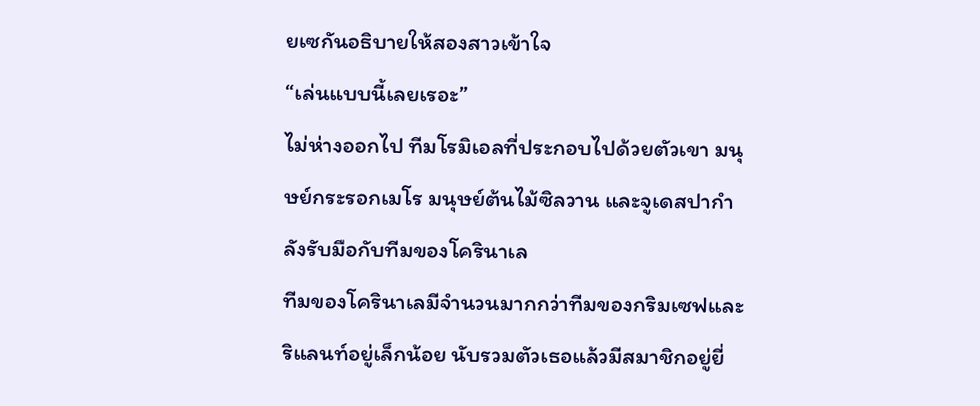ยเซกันอธิบายให้สองสาวเข้าใจ
“เล่นแบบนี้เลยเรอะ”
ไม่ห่างออกไป ทีมโรมิเอลที่ประกอบไปด้วยตัวเขา มนุษย์กระรอกเมโร มนุษย์ต้นไม้ซิลวาน และจูเดสปากำลังรับมือกับทีมของโครินาเล
ทีมของโครินาเลมีจำนวนมากกว่าทีมของกริมเซฟและริแลนท์อยู่เล็กน้อย นับรวมตัวเธอแล้วมีสมาชิกอยู่ยี่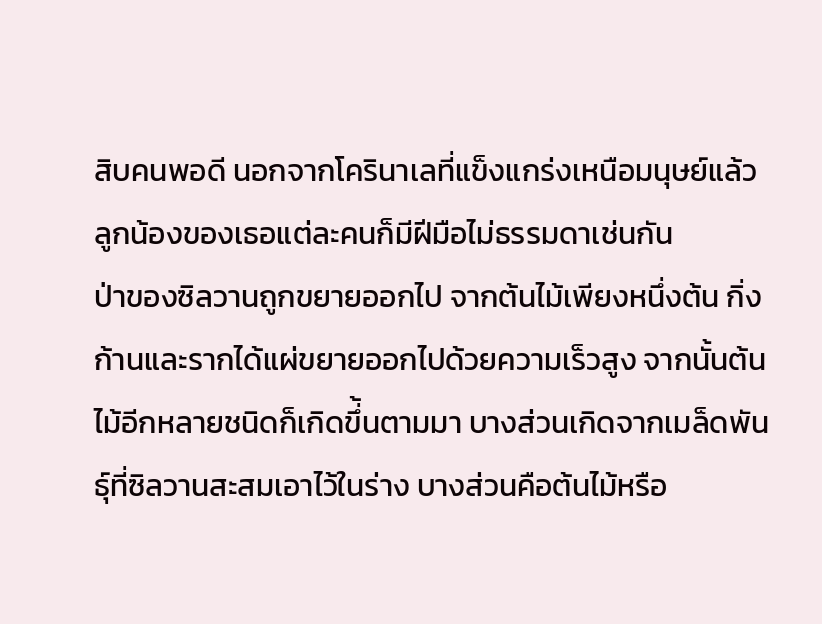สิบคนพอดี นอกจากโครินาเลที่แข็งแกร่งเหนือมนุษย์แล้ว ลูกน้องของเธอแต่ละคนก็มีฝีมือไม่ธรรมดาเช่นกัน
ป่าของซิลวานถูกขยายออกไป จากต้นไม้เพียงหนึ่งต้น กิ่งก้านและรากได้แผ่ขยายออกไปด้วยความเร็วสูง จากนั้นต้นไม้อีกหลายชนิดก็เกิดขึ่้นตามมา บางส่วนเกิดจากเมล็ดพันธุ์ที่ซิลวานสะสมเอาไว้ในร่าง บางส่วนคือต้นไม้หรือ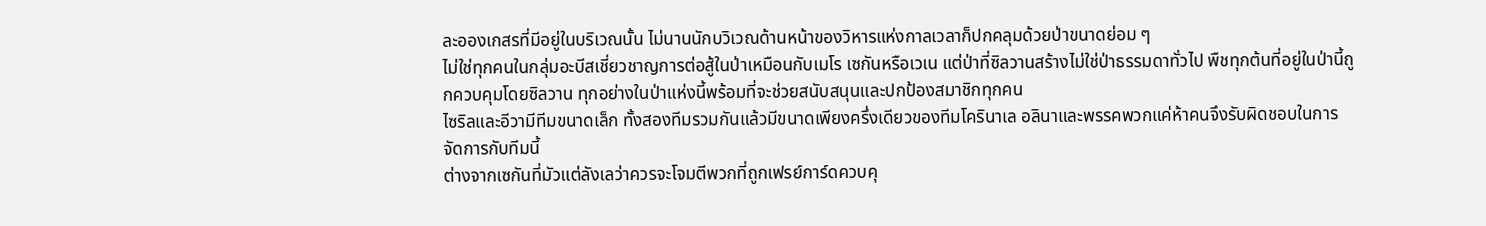ละอองเกสรที่มีอยู่ในบริเวณนั้น ไม่นานนักบวิเวณด้านหน้าของวิหารแห่งกาลเวลาก็ปกคลุมด้วยป่าขนาดย่อม ๆ
ไม่ใช่ทุกคนในกลุ่มอะบีสเชี่ยวชาญการต่อสู้ในป่าเหมือนกับเมโร เซกันหรือเวเน แต่ป่าที่ซิลวานสร้างไม่ใช่ป่าธรรมดาทั่วไป พืชทุกต้นที่อยู่ในป่านี้ถูกควบคุมโดยซิลวาน ทุกอย่างในป่าแห่งนี้พร้อมที่จะช่วยสนับสนุนและปกป้องสมาชิกทุกคน
ไซริลและอีวามีทีมขนาดเล็ก ทั้งสองทีมรวมกันแล้วมีขนาดเพียงครึ่งเดียวของทีมโครินาเล อลินาและพรรคพวกแค่ห้าคนจึงรับผิดชอบในการจัดการกับทีมนี้
ต่างจากเซกันที่มัวแต่ลังเลว่าควรจะโจมตีพวกที่ถูกเฟรย์การ์ดควบคุ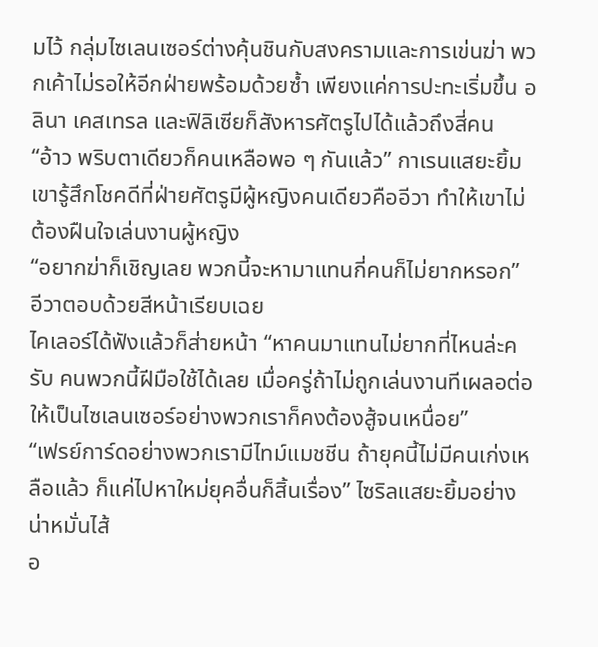มไว้ กลุ่มไซเลนเซอร์ต่างคุ้นชินกับสงครามและการเข่นฆ่า พวกเค้าไม่รอให้อีกฝ่ายพร้อมด้วยซ้ำ เพียงแค่การปะทะเริ่มขึ้น อลินา เคสเทรล และฟิลิเซียก็สังหารศัตรูไปได้แล้วถึงสี่คน
“อ้าว พริบตาเดียวก็คนเหลือพอ ๆ กันแล้ว” กาเรนแสยะยิ้ม เขารู้สึกโชคดีที่ฝ่ายศัตรูมีผู้หญิงคนเดียวคืออีวา ทำให้เขาไม่ต้องฝืนใจเล่นงานผู้หญิง
“อยากฆ่าก็เชิญเลย พวกนี้จะหามาแทนกี่คนก็ไม่ยากหรอก” อีวาตอบด้วยสีหน้าเรียบเฉย
ไคเลอร์ได้ฟังแล้วก็ส่ายหน้า “หาคนมาแทนไม่ยากที่ไหนล่ะครับ คนพวกนี้ฝีมือใช้ได้เลย เมื่อครู่ถ้าไม่ถูกเล่นงานทีเผลอต่อให้เป็นไซเลนเซอร์อย่างพวกเราก็คงต้องสู้จนเหนื่อย”
“เฟรย์การ์ดอย่างพวกเรามีไทม์แมชชีน ถ้ายุคนี้ไม่มีคนเก่งเหลือแล้ว ก็แค่ไปหาใหม่ยุคอื่นก็สิ้นเรื่อง” ไซริลแสยะยิ้มอย่างน่าหมั่นไส้
อ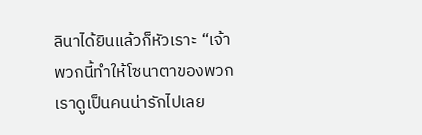ลินาได้ยินแล้วก็หัวเราะ “เจ้าพวกนี้ทำให้โซนาตาของพวกเราดูเป็นคนน่ารักไปเลย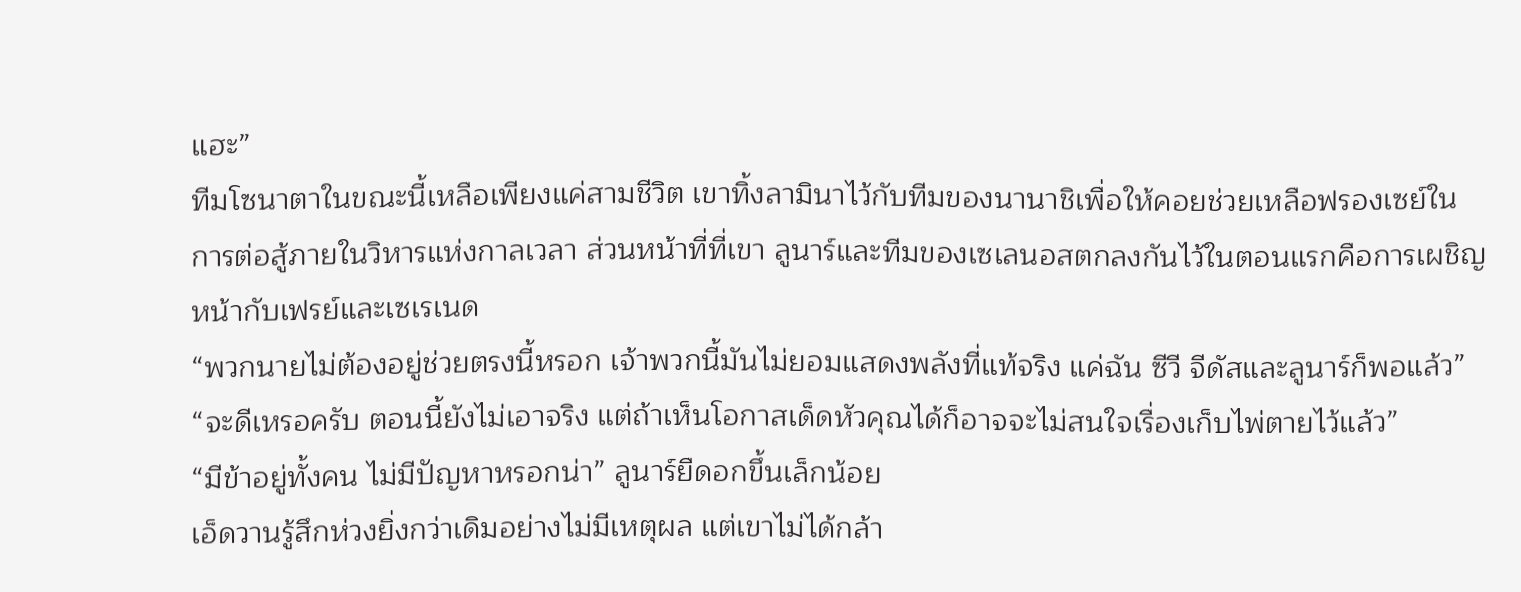แฮะ”
ทีมโซนาตาในขณะนี้เหลือเพียงแค่สามชีวิต เขาทิ้งลามินาไว้กับทีมของนานาชิเพื่อให้คอยช่วยเหลือฟรองเซย์ในการต่อสู้ภายในวิหารแห่งกาลเวลา ส่วนหน้าที่ที่เขา ลูนาร์และทีมของเซเลนอสตกลงกันไว้ในตอนแรกคือการเผชิญหน้ากับเฟรย์และเซเรเนด
“พวกนายไม่ต้องอยู่ช่วยตรงนี้หรอก เจ้าพวกนี้มันไม่ยอมแสดงพลังที่แท้จริง แค่ฉัน ซีวี จีดัสและลูนาร์ก็พอแล้ว”
“จะดีเหรอครับ ตอนนี้ยังไม่เอาจริง แต่ถ้าเห็นโอกาสเด็ดหัวคุณได้ก็อาจจะไม่สนใจเรื่องเก็บไพ่ตายไว้แล้ว”
“มีข้าอยู่ทั้งคน ไม่มีปัญหาหรอกน่า” ลูนาร์ยืดอกขึ้นเล็กน้อย
เอ็ดวานรู้สึกห่วงยิ่งกว่าเดิมอย่างไม่มีเหตุผล แต่เขาไม่ได้กล้า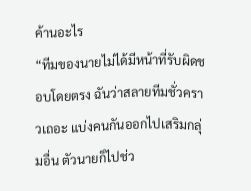ค้านอะไร
“ทีมของนายไม่ได้มีหน้าที่รับผิดชอบโดยตรง ฉันว่าสลายทีมชั่วคราวเถอะ แบ่งคนกันออกไปเสริมกลุ่มอื่น ตัวนายก็ไปช่ว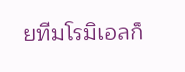ยทีมโรมิเอลก็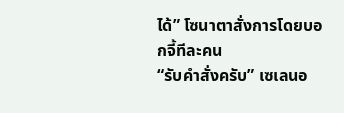ได้” โซนาตาสั่งการโดยบอกจี้ทีละคน
“รับคำสั่งครับ” เซเลนอ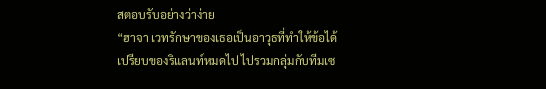สตอบรับอย่างว่าง่าย
“ฮาจา เวทรักษาของเธอเป็นอาวุธที่ทำให้ข้อได้เปรียบของริแลนท์หมดไป ไปรวมกลุ่มกับทีมเซ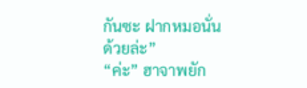กันซะ ฝากหมอนั่นด้วยล่ะ”
“ค่ะ” ฮาจาพยัก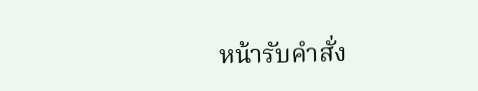หน้ารับคำสั่ง